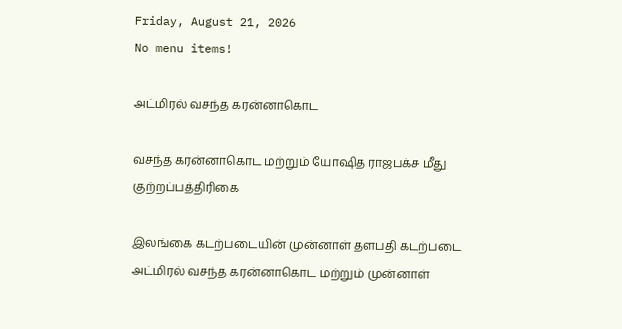Friday, August 21, 2026
No menu items!

அட்மிரல் வசந்த கரன்னாகொட

வசந்த கரன்னாகொட மற்றும் யோஷித ராஜபக்ச மீது குற்றப்பத்திரிகை

இலங்கை கடற்படையின் முன்னாள் தளபதி கடற்படை அட்மிரல் வசந்த கரன்னாகொட மற்றும் முன்னாள்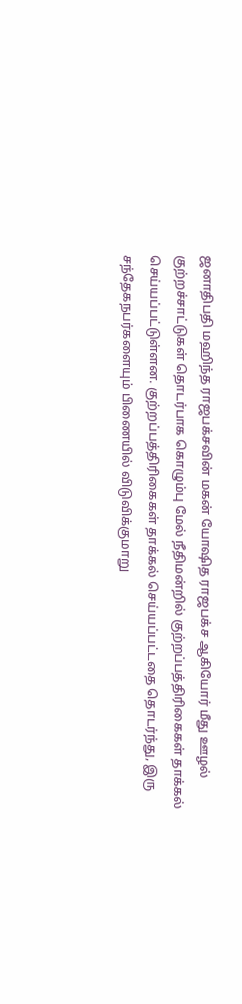ஜனாதிபதி மஹிந்த ராஜபக்சவின் மகன் யோஷித ராஜபக்ச ஆகியோர் மீது ஊழல் குற்றச்சாட்டுகள் தொடர்பாக கொழும்பு மேல் நீதிமன்றில் குற்றப்பத்திரிகைகள் தாக்கல் செய்யப்பட்டுள்ளன. குற்றப்பத்திரிகைகள் தாக்கல் செய்யப்பட்டதை தொடர்ந்து, இரு சந்தேகநபர்களையும் பிணையில் விடுவிக்குமாறு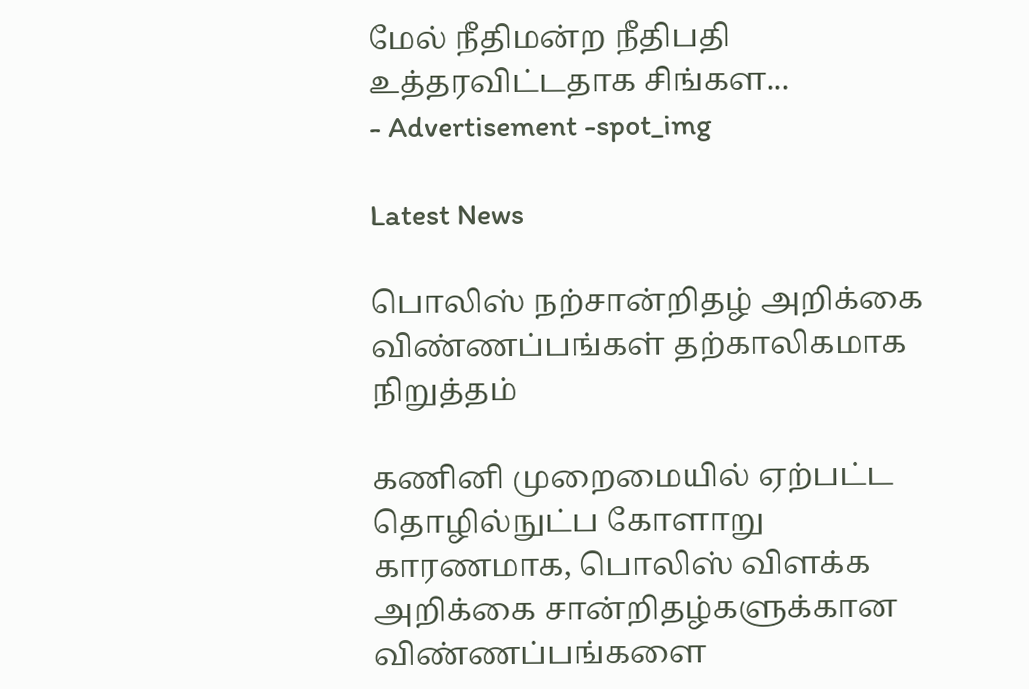மேல் நீதிமன்ற நீதிபதி உத்தரவிட்டதாக சிங்கள...
- Advertisement -spot_img

Latest News

பொலிஸ் நற்சான்றிதழ் அறிக்கை விண்ணப்பங்கள் தற்காலிகமாக நிறுத்தம்

கணினி முறைமையில் ஏற்பட்ட தொழில்நுட்ப கோளாறு காரணமாக, பொலிஸ் விளக்க அறிக்கை சான்றிதழ்களுக்கான விண்ணப்பங்களை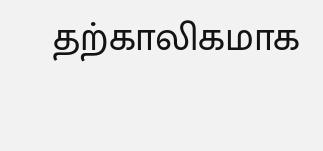தற்காலிகமாக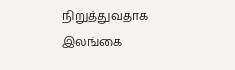நிறுத்துவதாக இலங்கை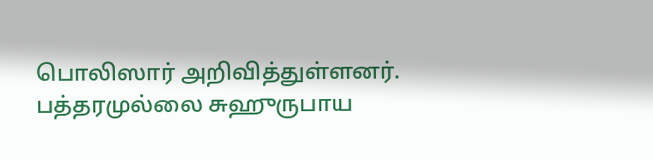பொலிஸார் அறிவித்துள்ளனர். பத்தரமுல்லை சுஹுருபாய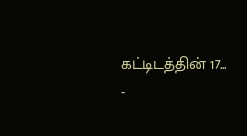கட்டிடத்தின் 17...
-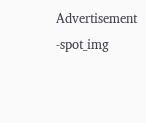Advertisement -spot_img